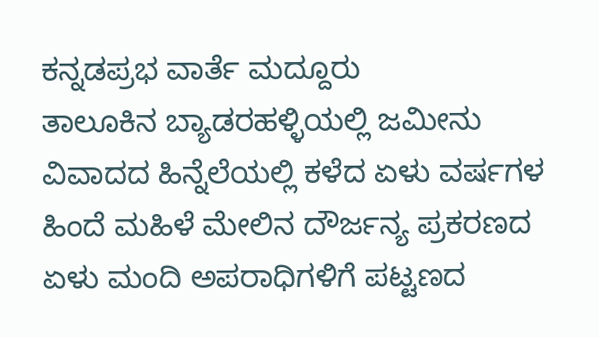ಕನ್ನಡಪ್ರಭ ವಾರ್ತೆ ಮದ್ದೂರು
ತಾಲೂಕಿನ ಬ್ಯಾಡರಹಳ್ಳಿಯಲ್ಲಿ ಜಮೀನು ವಿವಾದದ ಹಿನ್ನೆಲೆಯಲ್ಲಿ ಕಳೆದ ಏಳು ವರ್ಷಗಳ ಹಿಂದೆ ಮಹಿಳೆ ಮೇಲಿನ ದೌರ್ಜನ್ಯ ಪ್ರಕರಣದ ಏಳು ಮಂದಿ ಅಪರಾಧಿಗಳಿಗೆ ಪಟ್ಟಣದ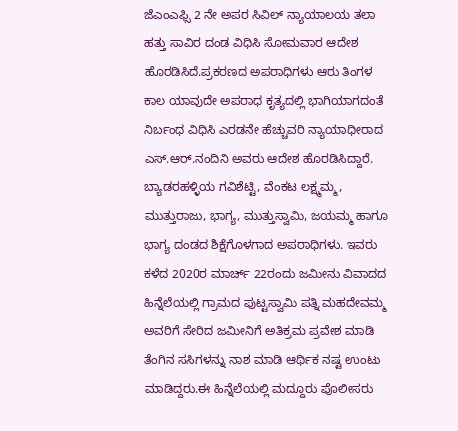ಜೆಎಂಎಫ್ಸಿ 2 ನೇ ಅಪರ ಸಿವಿಲ್ ನ್ಯಾಯಾಲಯ ತಲಾ ಹತ್ತು ಸಾವಿರ ದಂಡ ವಿಧಿಸಿ ಸೋಮವಾರ ಆದೇಶ ಹೊರಡಿಸಿದೆ.ಪ್ರಕರಣದ ಅಪರಾಧಿಗಳು ಆರು ತಿಂಗಳ ಕಾಲ ಯಾವುದೇ ಅಪರಾಧ ಕೃತ್ಯದಲ್ಲಿ ಭಾಗಿಯಾಗದಂತೆ ನಿರ್ಬಂಧ ವಿಧಿಸಿ ಎರಡನೇ ಹೆಚ್ಚುವರಿ ನ್ಯಾಯಾಧೀರಾದ ಎಸ್.ಆರ್.ನಂದಿನಿ ಅವರು ಆದೇಶ ಹೊರಡಿಸಿದ್ದಾರೆ.
ಬ್ಯಾಡರಹಳ್ಳಿಯ ಗವಿಶೆಟ್ಟಿ, ವೆಂಕಟ ಲಕ್ಷ್ಮಮ್ಮ, ಮುತ್ತುರಾಜು, ಭಾಗ್ಯ, ಮುತ್ತುಸ್ವಾಮಿ, ಜಯಮ್ಮ ಹಾಗೂ ಭಾಗ್ಯ ದಂಡದ ಶಿಕ್ಷೆಗೊಳಗಾದ ಅಪರಾಧಿಗಳು. ಇವರು ಕಳೆದ 2020ರ ಮಾರ್ಚ್ 22ರಂದು ಜಮೀನು ವಿವಾದದ ಹಿನ್ನೆಲೆಯಲ್ಲಿ ಗ್ರಾಮದ ಪುಟ್ಟಸ್ವಾಮಿ ಪತ್ನಿ ಮಹದೇವಮ್ಮ ಅವರಿಗೆ ಸೇರಿದ ಜಮೀನಿಗೆ ಅತಿಕ್ರಮ ಪ್ರವೇಶ ಮಾಡಿ ತೆಂಗಿನ ಸಸಿಗಳನ್ನು ನಾಶ ಮಾಡಿ ಆರ್ಥಿಕ ನಷ್ಟ ಉಂಟು ಮಾಡಿದ್ದರು.ಈ ಹಿನ್ನೆಲೆಯಲ್ಲಿ ಮದ್ದೂರು ಪೊಲೀಸರು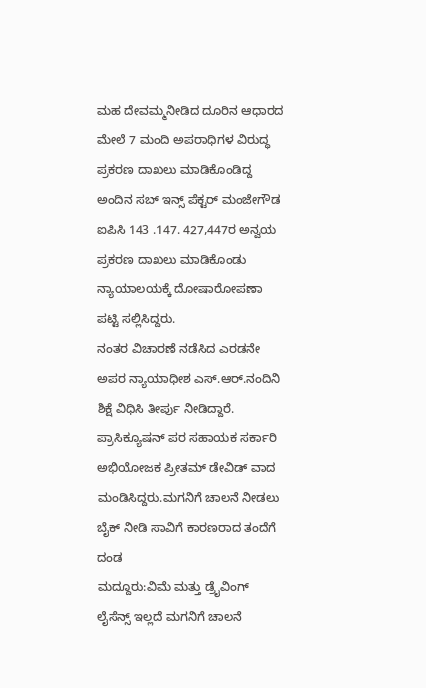ಮಹ ದೇವಮ್ಮನೀಡಿದ ದೂರಿನ ಆಧಾರದ ಮೇಲೆ 7 ಮಂದಿ ಅಪರಾಧಿಗಳ ವಿರುದ್ಧ ಪ್ರಕರಣ ದಾಖಲು ಮಾಡಿಕೊಂಡಿದ್ದ ಅಂದಿನ ಸಬ್ ಇನ್ಸ್ ಪೆಕ್ಟರ್ ಮಂಜೇಗೌಡ ಐಪಿಸಿ 143 .147. 427,447ರ ಅನ್ವಯ ಪ್ರಕರಣ ದಾಖಲು ಮಾಡಿಕೊಂಡು ನ್ಯಾಯಾಲಯಕ್ಕೆ ದೋಷಾರೋಪಣಾ ಪಟ್ಟಿ ಸಲ್ಲಿಸಿದ್ದರು.
ನಂತರ ವಿಚಾರಣೆ ನಡೆಸಿದ ಎರಡನೇ ಅಪರ ನ್ಯಾಯಾಧೀಶ ಎಸ್.ಆರ್.ನಂದಿನಿ ಶಿಕ್ಷೆ ವಿಧಿಸಿ ತೀರ್ಪು ನೀಡಿದ್ದಾರೆ. ಪ್ರಾಸಿಕ್ಯೂಷನ್ ಪರ ಸಹಾಯಕ ಸರ್ಕಾರಿ ಅಭಿಯೋಜಕ ಪ್ರೀತಮ್ ಡೇವಿಡ್ ವಾದ ಮಂಡಿಸಿದ್ದರು.ಮಗನಿಗೆ ಚಾಲನೆ ನೀಡಲು ಬೈಕ್ ನೀಡಿ ಸಾವಿಗೆ ಕಾರಣರಾದ ತಂದೆಗೆ ದಂಡ
ಮದ್ದೂರು:ವಿಮೆ ಮತ್ತು ಡ್ರೈವಿಂಗ್ ಲೈಸೆನ್ಸ್ ಇಲ್ಲದೆ ಮಗನಿಗೆ ಚಾಲನೆ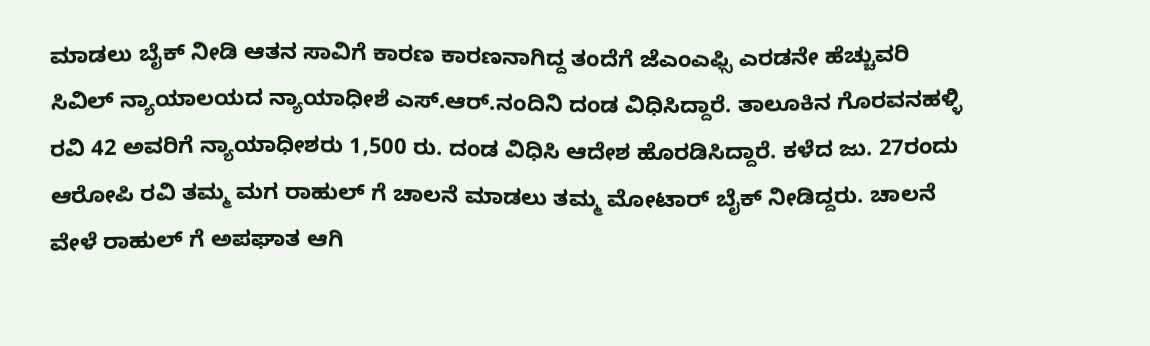ಮಾಡಲು ಬೈಕ್ ನೀಡಿ ಆತನ ಸಾವಿಗೆ ಕಾರಣ ಕಾರಣನಾಗಿದ್ದ ತಂದೆಗೆ ಜೆಎಂಎಫ್ಸಿ ಎರಡನೇ ಹೆಚ್ಚುವರಿ ಸಿವಿಲ್ ನ್ಯಾಯಾಲಯದ ನ್ಯಾಯಾಧೀಶೆ ಎಸ್.ಆರ್.ನಂದಿನಿ ದಂಡ ವಿಧಿಸಿದ್ದಾರೆ. ತಾಲೂಕಿನ ಗೊರವನಹಳ್ಳಿ ರವಿ 42 ಅವರಿಗೆ ನ್ಯಾಯಾಧೀಶರು 1,500 ರು. ದಂಡ ವಿಧಿಸಿ ಆದೇಶ ಹೊರಡಿಸಿದ್ದಾರೆ. ಕಳೆದ ಜು. 27ರಂದು ಆರೋಪಿ ರವಿ ತಮ್ಮ ಮಗ ರಾಹುಲ್ ಗೆ ಚಾಲನೆ ಮಾಡಲು ತಮ್ಮ ಮೋಟಾರ್ ಬೈಕ್ ನೀಡಿದ್ದರು. ಚಾಲನೆ ವೇಳೆ ರಾಹುಲ್ ಗೆ ಅಪಘಾತ ಆಗಿ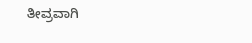ತೀವ್ರವಾಗಿ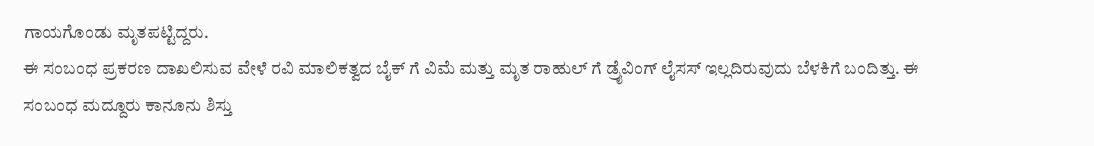ಗಾಯಗೊಂಡು ಮೃತಪಟ್ಟಿದ್ದರು.
ಈ ಸಂಬಂಧ ಪ್ರಕರಣ ದಾಖಲಿಸುವ ವೇಳೆ ರವಿ ಮಾಲಿಕತ್ವದ ಬೈಕ್ ಗೆ ವಿಮೆ ಮತ್ತು ಮೃತ ರಾಹುಲ್ ಗೆ ಡ್ರೈವಿಂಗ್ ಲೈಸಸ್ ಇಲ್ಲದಿರುವುದು ಬೆಳಕಿಗೆ ಬಂದಿತ್ತು. ಈ ಸಂಬಂಧ ಮದ್ದೂರು ಕಾನೂನು ಶಿಸ್ತು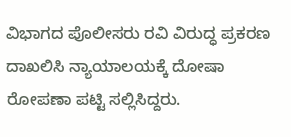ವಿಭಾಗದ ಪೊಲೀಸರು ರವಿ ವಿರುದ್ಧ ಪ್ರಕರಣ ದಾಖಲಿಸಿ ನ್ಯಾಯಾಲಯಕ್ಕೆ ದೋಷಾ ರೋಪಣಾ ಪಟ್ಟಿ ಸಲ್ಲಿಸಿದ್ದರು.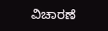ವಿಚಾರಣೆ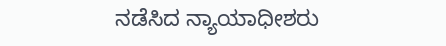ನಡೆಸಿದ ನ್ಯಾಯಾಧೀಶರು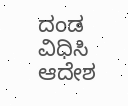ದಂಡ ವಿಧಿಸಿ ಆದೇಶ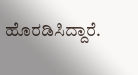ಹೊರಡಿಸಿದ್ದಾರೆ.